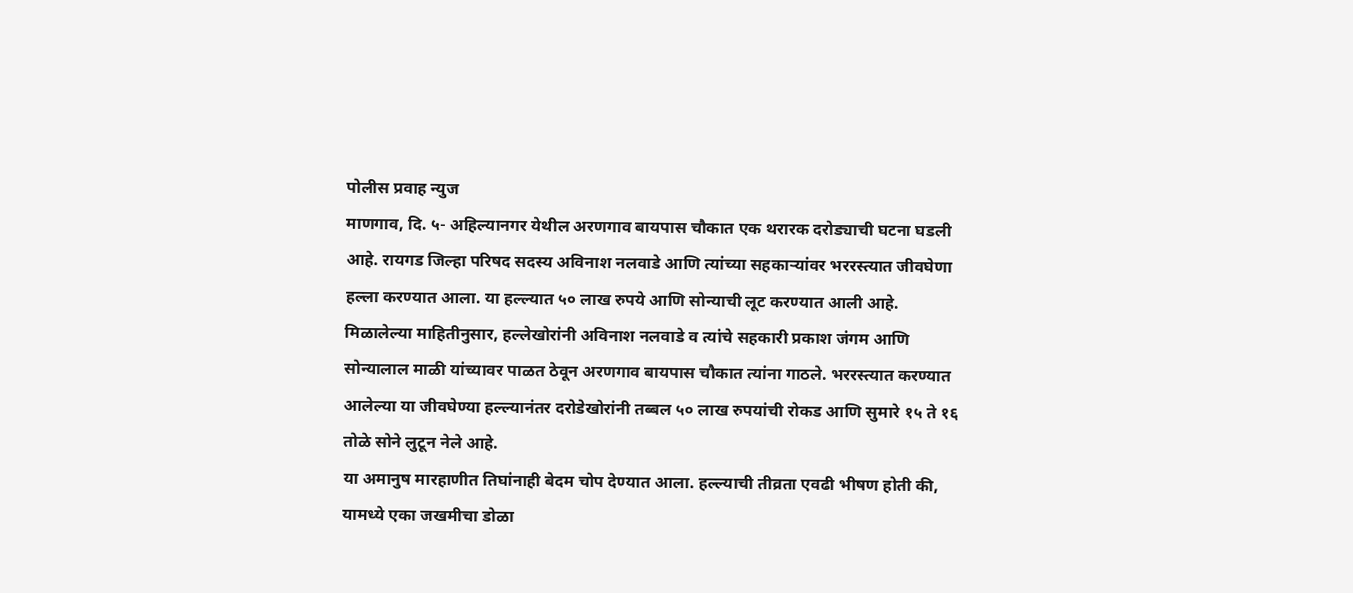पोलीस प्रवाह न्युज
माणगाव, दि. ५- अहिल्यानगर येथील अरणगाव बायपास चौकात एक थरारक दरोड्याची घटना घडली आहे. रायगड जिल्हा परिषद सदस्य अविनाश नलवाडे आणि त्यांच्या सहकाऱ्यांवर भररस्त्यात जीवघेणा हल्ला करण्यात आला. या हल्ल्यात ५० लाख रुपये आणि सोन्याची लूट करण्यात आली आहे.
मिळालेल्या माहितीनुसार, हल्लेखोरांनी अविनाश नलवाडे व त्यांचे सहकारी प्रकाश जंगम आणि सोन्यालाल माळी यांच्यावर पाळत ठेवून अरणगाव बायपास चौकात त्यांना गाठले. भररस्त्यात करण्यात आलेल्या या जीवघेण्या हल्ल्यानंतर दरोडेखोरांनी तब्बल ५० लाख रुपयांची रोकड आणि सुमारे १५ ते १६ तोळे सोने लुटून नेले आहे.
या अमानुष मारहाणीत तिघांनाही बेदम चोप देण्यात आला. हल्ल्याची तीव्रता एवढी भीषण होती की, यामध्ये एका जखमीचा डोळा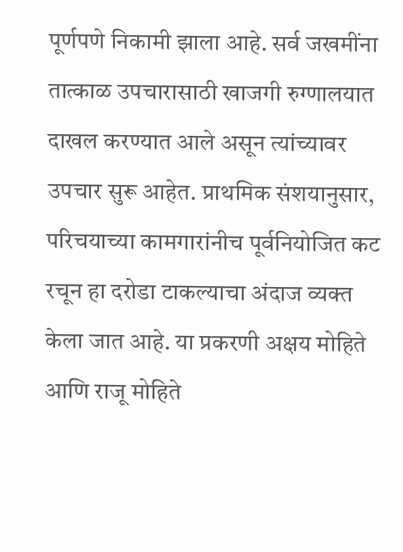पूर्णपणे निकामी झाला आहे. सर्व जखमींना तात्काळ उपचारासाठी खाजगी रुग्णालयात दाखल करण्यात आले असून त्यांच्यावर उपचार सुरू आहेत. प्राथमिक संशयानुसार, परिचयाच्या कामगारांनीच पूर्वनियोजित कट रचून हा दरोडा टाकल्याचा अंदाज व्यक्त केला जात आहे. या प्रकरणी अक्षय मोहिते आणि राजू मोहिते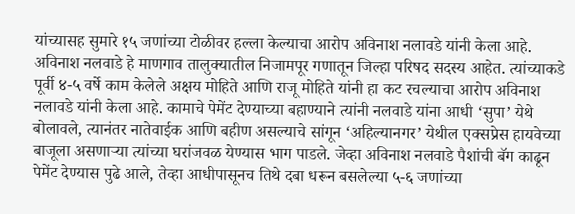यांच्यासह सुमारे १५ जणांच्या टोळीवर हल्ला केल्याचा आरोप अविनाश नलावडे यांनी केला आहे.
अविनाश नलवाडे हे माणगाव तालुक्यातील निजामपूर गणातून जिल्हा परिषद सदस्य आहेत. त्यांच्याकडे पूर्वी ४-५ वर्षे काम केलेले अक्षय मोहिते आणि राजू मोहिते यांनी हा कट रचल्याचा आरोप अविनाश नलावडे यांनी केला आहे. कामाचे पेमेंट देण्याच्या बहाण्याने त्यांनी नलवाडे यांना आधी ‘सुपा’ येथे बोलावले, त्यानंतर नातेवाईक आणि बहीण असल्याचे सांगून ‘अहिल्यानगर’ येथील एक्सप्रेस हायवेच्या बाजूला असणाऱ्या त्यांच्या घरांजवळ येण्यास भाग पाडले. जेव्हा अविनाश नलवाडे पैशांची बॅग काढून पेमेंट देण्यास पुढे आले, तेव्हा आधीपासूनच तिथे दबा धरून बसलेल्या ५-६ जणांच्या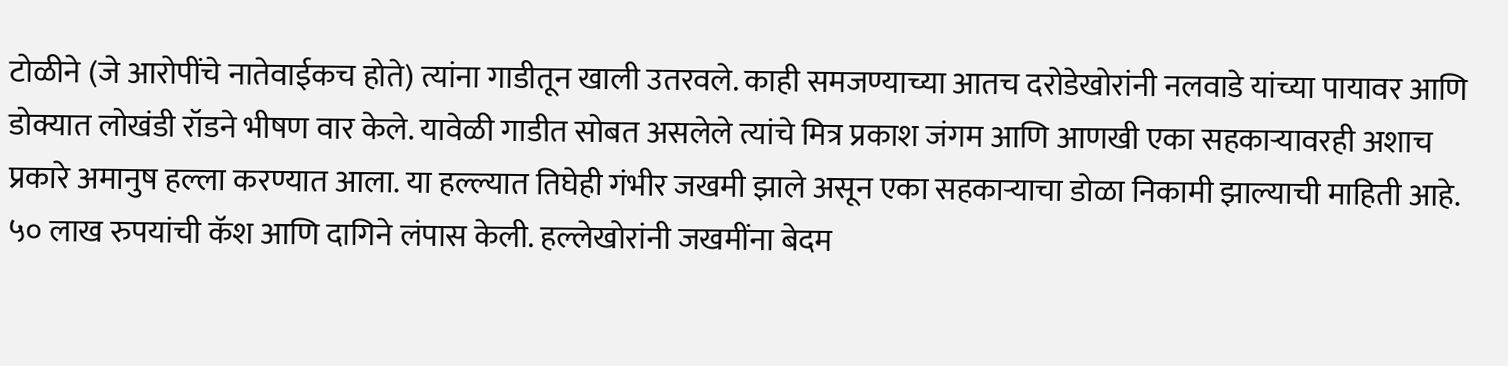टोळीने (जे आरोपींचे नातेवाईकच होते) त्यांना गाडीतून खाली उतरवले. काही समजण्याच्या आतच दरोडेखोरांनी नलवाडे यांच्या पायावर आणि डोक्यात लोखंडी रॉडने भीषण वार केले. यावेळी गाडीत सोबत असलेले त्यांचे मित्र प्रकाश जंगम आणि आणखी एका सहकाऱ्यावरही अशाच प्रकारे अमानुष हल्ला करण्यात आला. या हल्ल्यात तिघेही गंभीर जखमी झाले असून एका सहकाऱ्याचा डोळा निकामी झाल्याची माहिती आहे. ५० लाख रुपयांची कॅश आणि दागिने लंपास केली. हल्लेखोरांनी जखमींना बेदम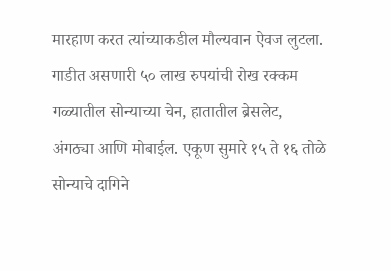मारहाण करत त्यांच्याकडील मौल्यवान ऐवज लुटला. गाडीत असणारी ५० लाख रुपयांची रोख रक्कम गळ्यातील सोन्याच्या चेन, हातातील ब्रेसलेट, अंगठ्या आणि मोबाईल. एकूण सुमारे १५ ते १६ तोळे सोन्याचे दागिने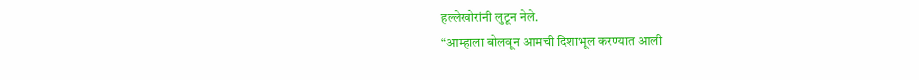हल्लेखोरांनी लुटून नेले.
“आम्हाला बोलवून आमची दिशाभूल करण्यात आली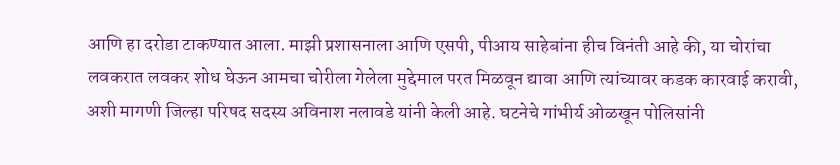आणि हा दरोडा टाकण्यात आला. माझी प्रशासनाला आणि एसपी, पीआय साहेबांना हीच विनंती आहे की, या चोरांचा लवकरात लवकर शोध घेऊन आमचा चोरीला गेलेला मुद्देमाल परत मिळवून द्यावा आणि त्यांच्यावर कडक कारवाई करावी, अशी मागणी जिल्हा परिषद सदस्य अविनाश नलावडे यांनी केली आहे. घटनेचे गांभीर्य ओळखून पोलिसांनी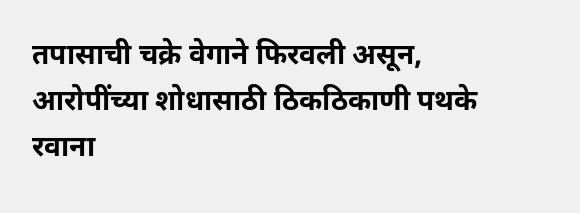तपासाची चक्रे वेगाने फिरवली असून, आरोपींच्या शोधासाठी ठिकठिकाणी पथके रवाना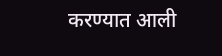करण्यात आली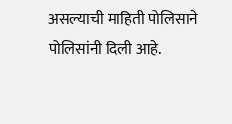असल्याची माहिती पोलिसाने पोलिसांनी दिली आहे.